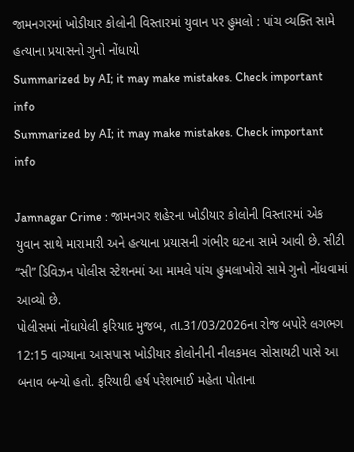જામનગરમાં ખોડીયાર કોલોની વિસ્તારમાં યુવાન પર હુમલો : પાંચ વ્યક્તિ સામે હત્યાના પ્રયાસનો ગુનો નોંધાયો
Summarized by AI; it may make mistakes. Check important info
Summarized by AI; it may make mistakes. Check important info

Jamnagar Crime : જામનગર શહેરના ખોડીયાર કોલોની વિસ્તારમાં એક યુવાન સાથે મારામારી અને હત્યાના પ્રયાસની ગંભીર ઘટના સામે આવી છે. સીટી “સી” ડિવિઝન પોલીસ સ્ટેશનમાં આ મામલે પાંચ હુમલાખોરો સામે ગુનો નોંધવામાં આવ્યો છે.
પોલીસમાં નોંધાયેલી ફરિયાદ મુજબ, તા.31/03/2026ના રોજ બપોરે લગભગ 12:15 વાગ્યાના આસપાસ ખોડીયાર કોલોનીની નીલકમલ સોસાયટી પાસે આ બનાવ બન્યો હતો. ફરિયાદી હર્ષ પરેશભાઈ મહેતા પોતાના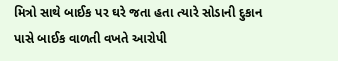મિત્રો સાથે બાઈક પર ઘરે જતા હતા ત્યારે સોડાની દુકાન પાસે બાઈક વાળતી વખતે આરોપી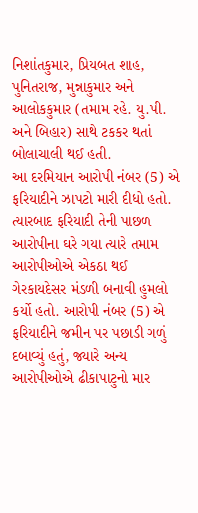નિશાંતકુમાર, પ્રિયબત શાહ, પુનિતરાજ, મુન્નાકુમાર અને આલોકકુમાર (તમામ રહે. યુ.પી. અને બિહાર) સાથે ટકકર થતાં બોલાચાલી થઈ હતી.
આ દરમિયાન આરોપી નંબર (5) એ ફરિયાદીને ઝાપટો મારી દીધો હતો. ત્યારબાદ ફરિયાદી તેની પાછળ આરોપીના ઘરે ગયા ત્યારે તમામ આરોપીઓએ એકઠા થઈ ગેરકાયદેસર મંડળી બનાવી હુમલો કર્યો હતો. આરોપી નંબર (5) એ ફરિયાદીને જમીન પર પછાડી ગળું દબાવ્યું હતું, જ્યારે અન્ય આરોપીઓએ ઢીકાપાટુનો માર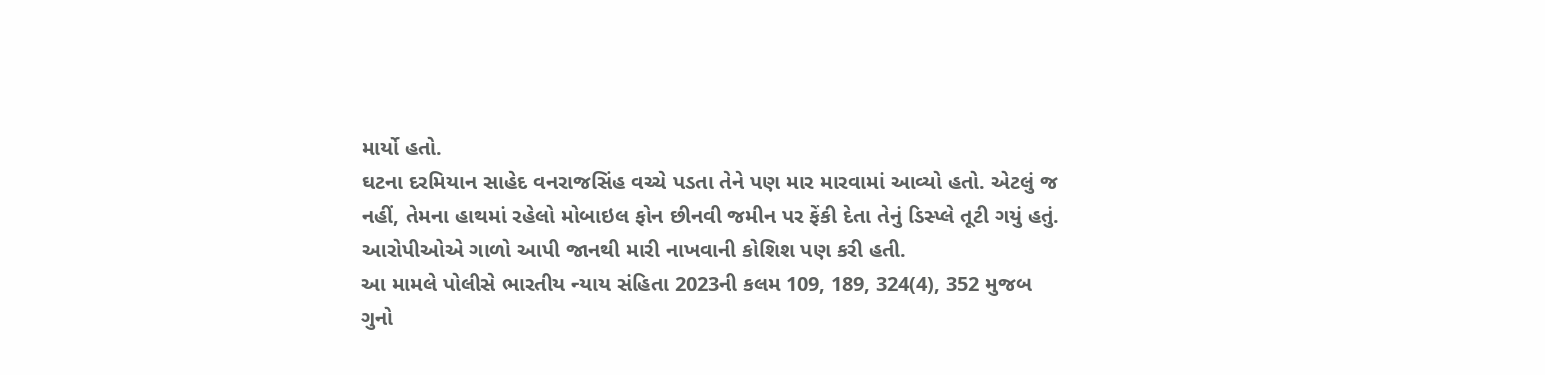માર્યો હતો.
ઘટના દરમિયાન સાહેદ વનરાજસિંહ વચ્ચે પડતા તેને પણ માર મારવામાં આવ્યો હતો. એટલું જ નહીં, તેમના હાથમાં રહેલો મોબાઇલ ફોન છીનવી જમીન પર ફેંકી દેતા તેનું ડિસ્પ્લે તૂટી ગયું હતું. આરોપીઓએ ગાળો આપી જાનથી મારી નાખવાની કોશિશ પણ કરી હતી.
આ મામલે પોલીસે ભારતીય ન્યાય સંહિતા 2023ની કલમ 109, 189, 324(4), 352 મુજબ ગુનો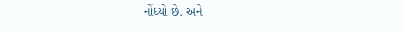નોંધ્યો છે. અને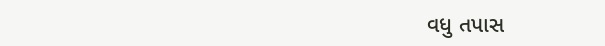વધુ તપાસ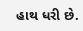હાથ ધરી છે.